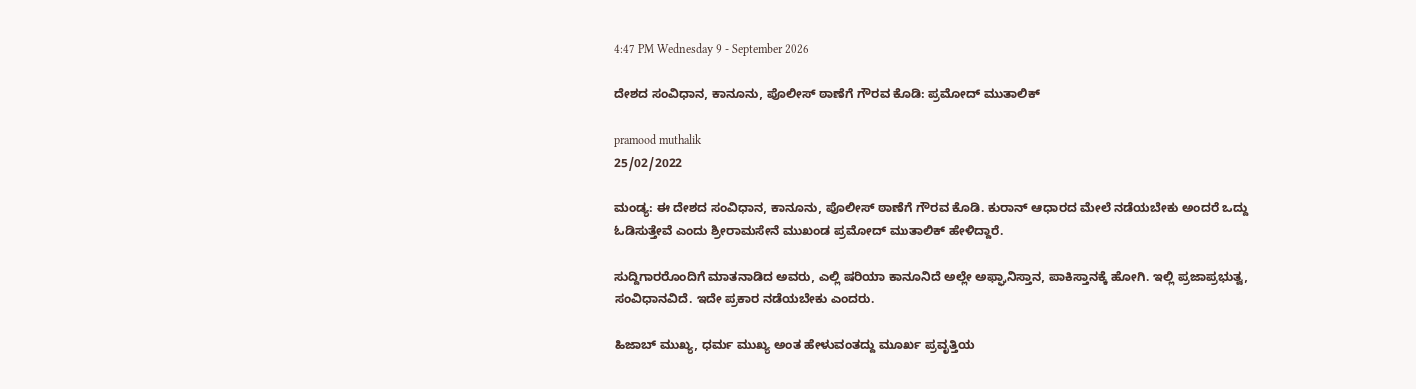4:47 PM Wednesday 9 - September 2026

ದೇಶದ ಸಂವಿಧಾನ, ಕಾನೂನು, ಪೊಲೀಸ್ ಠಾಣೆಗೆ ಗೌರವ ಕೊಡಿ: ಪ್ರಮೋದ್ ಮುತಾಲಿಕ್

pramood muthalik
25/02/2022

ಮಂಡ್ಯ: ಈ ದೇಶದ ಸಂವಿಧಾನ, ಕಾನೂನು, ಪೊಲೀಸ್ ಠಾಣೆಗೆ ಗೌರವ ಕೊಡಿ. ಕುರಾನ್ ಆಧಾರದ ಮೇಲೆ ನಡೆಯಬೇಕು ಅಂದರೆ ಒದ್ದು ಓಡಿಸುತ್ತೇವೆ ಎಂದು ಶ್ರೀರಾಮಸೇನೆ ಮುಖಂಡ ಪ್ರಮೋದ್ ಮುತಾಲಿಕ್ ಹೇಳಿದ್ದಾರೆ.

ಸುದ್ದಿಗಾರರೊಂದಿಗೆ ಮಾತನಾಡಿದ ಅವರು, ಎಲ್ಲಿ ಷರಿಯಾ ಕಾನೂನಿದೆ ಅಲ್ಲೇ ಅಫ್ಘಾನಿಸ್ತಾನ, ಪಾಕಿಸ್ತಾನಕ್ಕೆ ಹೋಗಿ. ಇಲ್ಲಿ ಪ್ರಜಾಪ್ರಭುತ್ವ, ಸಂವಿಧಾನವಿದೆ. ಇದೇ ಪ್ರಕಾರ ನಡೆಯಬೇಕು ಎಂದರು.

ಹಿಜಾಬ್ ಮುಖ್ಯ, ಧರ್ಮ ಮುಖ್ಯ ಅಂತ ಹೇಳುವಂತದ್ದು ಮೂರ್ಖ ಪ್ರವೃತ್ತಿಯ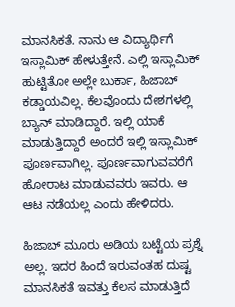ಮಾನಸಿಕತೆ. ನಾನು ಆ ವಿದ್ಯಾರ್ಥಿಗೆ ಇಸ್ಲಾಮಿಕ್ ಹೇಳುತ್ತೇನೆ. ಎಲ್ಲಿ ಇಸ್ಲಾಮಿಕ್ ಹುಟ್ಟಿತೋ ಅಲ್ಲೇ ಬುರ್ಕಾ, ಹಿಜಾಬ್ ಕಡ್ಡಾಯವಿಲ್ಲ. ಕೆಲವೊಂದು ದೇಶಗಳಲ್ಲಿ ಬ್ಯಾನ್ ಮಾಡಿದ್ದಾರೆ. ಇಲ್ಲಿ ಯಾಕೆ ಮಾಡುತ್ತಿದ್ದಾರೆ ಅಂದರೆ ಇಲ್ಲಿ ಇಸ್ಲಾಮಿಕ್ ಪೂರ್ಣವಾಗಿಲ್ಲ. ಪೂರ್ಣವಾಗುವವರೆಗೆ ಹೋರಾಟ ಮಾಡುವವರು ಇವರು. ಆ ಆಟ ನಡೆಯಲ್ಲ ಎಂದು ಹೇಳಿದರು.

ಹಿಜಾಬ್ ಮೂರು ಅಡಿಯ ಬಟ್ಟೆಯ ಪ್ರಶ್ನೆ ಅಲ್ಲ. ಇದರ ಹಿಂದೆ ಇರುವಂತಹ ದುಷ್ಟ ಮಾನಸಿಕತೆ ಇವತ್ತು ಕೆಲಸ ಮಾಡುತ್ತಿದೆ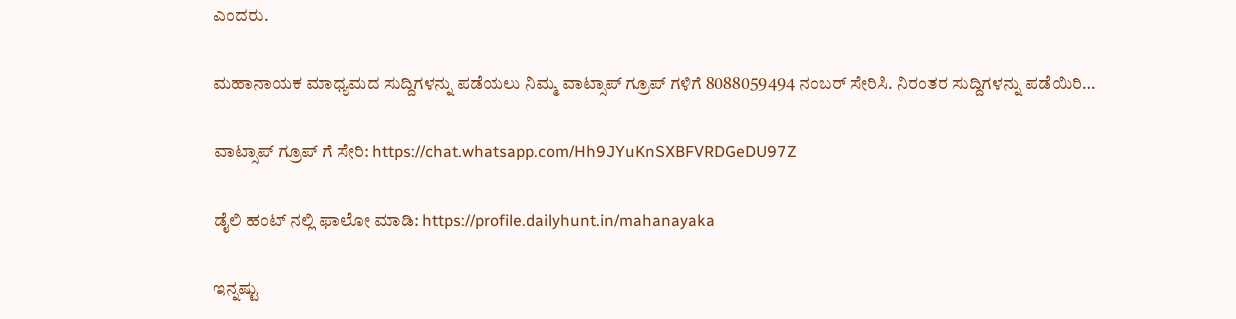ಎಂದರು.

ಮಹಾನಾಯಕ ಮಾಧ್ಯಮದ ಸುದ್ದಿಗಳನ್ನು ಪಡೆಯಲು ನಿಮ್ಮ ವಾಟ್ಸಾಪ್ ಗ್ರೂಪ್ ಗಳಿಗೆ 8088059494 ನಂಬರ್ ಸೇರಿಸಿ. ನಿರಂತರ ಸುದ್ದಿಗಳನ್ನು ಪಡೆಯಿರಿ…

ವಾಟ್ಸಾಪ್ ಗ್ರೂಪ್ ಗೆ ಸೇರಿ: https://chat.whatsapp.com/Hh9JYuKnSXBFVRDGeDU97Z

ಡೈಲಿ ಹಂಟ್ ನಲ್ಲಿ ಫಾಲೋ ಮಾಡಿ: https://profile.dailyhunt.in/mahanayaka

ಇನ್ನಷ್ಟು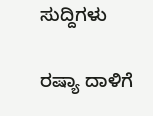ಸುದ್ದಿಗಳು

ರಷ್ಯಾ ದಾಳಿಗೆ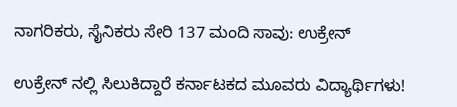ನಾಗರಿಕರು, ಸೈನಿಕರು ಸೇರಿ 137 ಮಂದಿ ಸಾವು: ಉಕ್ರೇನ್

ಉಕ್ರೇನ್ ನಲ್ಲಿ ಸಿಲುಕಿದ್ದಾರೆ ಕರ್ನಾಟಕದ ಮೂವರು ವಿದ್ಯಾರ್ಥಿಗಳು!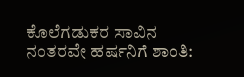ಕೊಲೆಗಡುಕರ ಸಾವಿನ ನಂತರವೇ ಹರ್ಷನಿಗೆ ಶಾಂತಿ: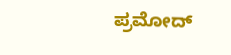ಪ್ರಮೋದ್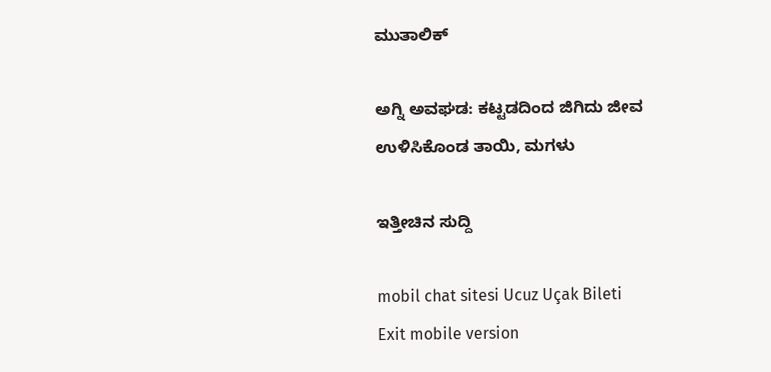ಮುತಾಲಿಕ್

ಅಗ್ನಿ ಅವಘಡ: ಕಟ್ಟಡದಿಂದ ಜಿಗಿದು ಜೀವ ಉಳಿಸಿಕೊಂಡ ತಾಯಿ, ಮಗಳು

ಇತ್ತೀಚಿನ ಸುದ್ದಿ

mobil chat sitesi Ucuz Uçak Bileti
Exit mobile version